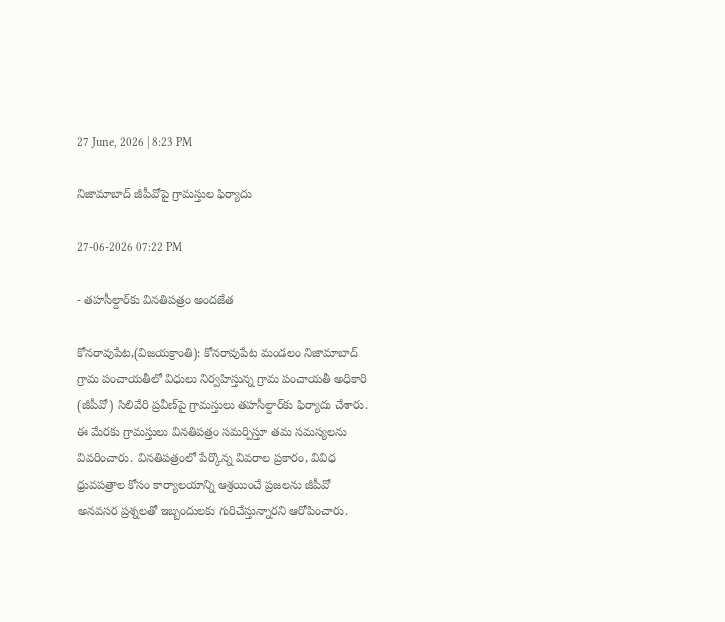27 June, 2026 | 8:23 PM

నిజామాబాద్ జీపీవోపై గ్రామస్తుల ఫిర్యాదు

27-06-2026 07:22 PM

- తహసీల్దార్‌కు వినతిపత్రం అందజేత

కోనరావుపేట,(విజయక్రాంతి): కోనరావుపేట మండలం నిజామాబాద్ గ్రామ పంచాయతీలో విధులు నిర్వహిస్తున్న గ్రామ పంచాయతీ అధికారి (జీపీవో) సిలివేరి ప్రవీణ్‌పై గ్రామస్తులు తహసీల్దార్‌కు ఫిర్యాదు చేశారు. ఈ మేరకు గ్రామస్తులు వినతిపత్రం సమర్పిస్తూ తమ సమస్యలను వివరించారు. వినతిపత్రంలో పేర్కొన్న వివరాల ప్రకారం, వివిధ ధ్రువపత్రాల కోసం కార్యాలయాన్ని ఆశ్రయించే ప్రజలను జీపీవో అనవసర ప్రశ్నలతో ఇబ్బందులకు గురిచేస్తున్నారని ఆరోపించారు.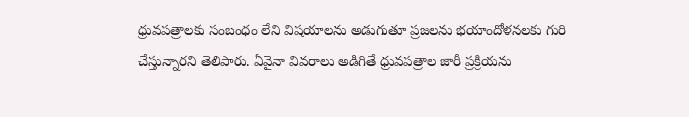ధ్రువపత్రాలకు సంబంధం లేని విషయాలను అడుగుతూ ప్రజలను భయాందోళనలకు గురి చేస్తున్నారని తెలిపారు. ఏవైనా వివరాలు అడిగితే ధ్రువపత్రాల జారీ ప్రక్రియను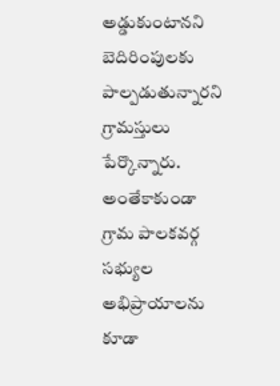అడ్డుకుంటానని బెదిరింపులకు పాల్పడుతున్నారని గ్రామస్తులు పేర్కొన్నారు. అంతేకాకుండా గ్రామ పాలకవర్గ సభ్యుల అభిప్రాయాలను కూడా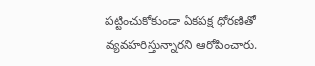పట్టించుకోకుండా ఏకపక్ష ధోరణితో వ్యవహరిస్తున్నారని ఆరోపించారు.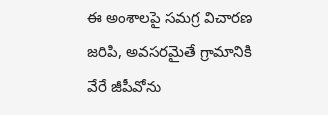ఈ అంశాలపై సమగ్ర విచారణ జరిపి, అవసరమైతే గ్రామానికి వేరే జీపీవోను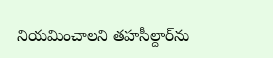నియమించాలని తహసీల్దార్‌ను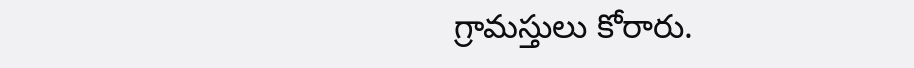గ్రామస్తులు కోరారు.